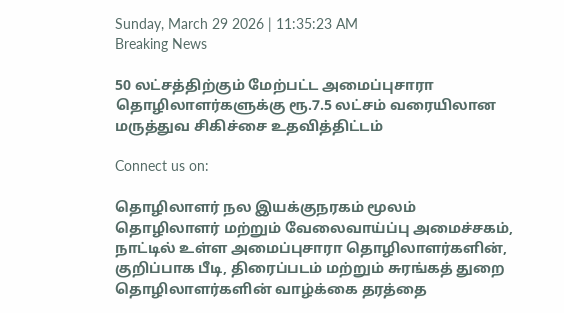Sunday, March 29 2026 | 11:35:23 AM
Breaking News

50 லட்சத்திற்கும் மேற்பட்ட அமைப்புசாரா தொழிலாளர்களுக்கு ரூ.7.5 லட்சம் வரையிலான மருத்துவ சிகிச்சை உதவித்திட்டம்

Connect us on:

தொழிலாளர் நல இயக்குநரகம் மூலம் தொழிலாளர் மற்றும் வேலைவாய்ப்பு அமைச்சகம், நாட்டில் உள்ள அமைப்புசாரா தொழிலாளர்களின், குறிப்பாக பீடி, திரைப்படம் மற்றும் சுரங்கத் துறை தொழிலாளர்களின் வாழ்க்கை தரத்தை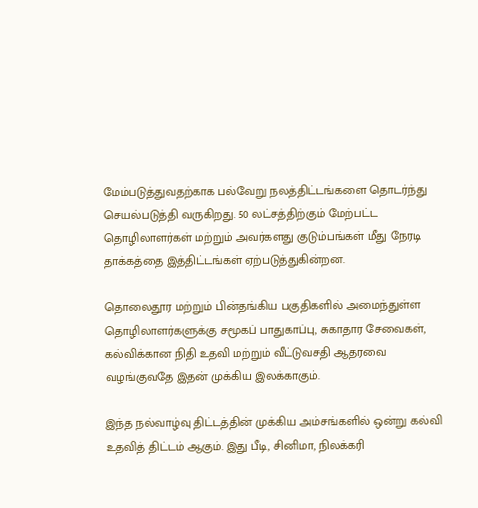மேம்படுத்துவதற்காக பல்வேறு நலத்திட்டங்களை தொடர்ந்து செயல்படுத்தி வருகிறது. 50 லட்சத்திற்கும் மேற்பட்ட தொழிலாளர்கள் மற்றும் அவர்களது குடும்பங்கள் மீது நேரடி தாக்கத்தை இத்திட்டங்கள் ஏற்படுத்துகின்றன.

தொலைதூர மற்றும் பின்தங்கிய பகுதிகளில் அமைந்துள்ள தொழிலாளர்களுக்கு சமூகப் பாதுகாப்பு, சுகாதார சேவைகள், கல்விக்கான நிதி உதவி மற்றும் வீட்டுவசதி ஆதரவை வழங்குவதே இதன் முக்கிய இலக்காகும்.

இந்த நல்வாழ்வு திட்டத்தின் முக்கிய அம்சங்களில் ஒன்று கல்வி உதவித் திட்டம் ஆகும். இது பீடி, சினிமா, நிலக்கரி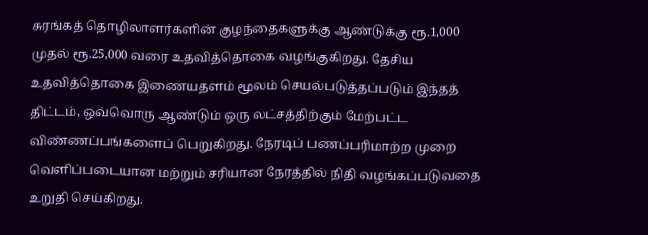சுரங்கத் தொழிலாளர்களின் குழந்தைகளுக்கு ஆண்டுக்கு ரூ.1,000 முதல் ரூ.25,000 வரை உதவித்தொகை வழங்குகிறது. தேசிய உதவித்தொகை இணையதளம் மூலம் செயல்படுத்தப்படும் இந்தத் திட்டம், ஒவ்வொரு ஆண்டும் ஒரு லட்சத்திற்கும் மேற்பட்ட விண்ணப்பங்களைப் பெறுகிறது. நேரடிப் பணப்பரிமாற்ற முறை வெளிப்படையான மற்றும் சரியான நேரத்தில் நிதி வழங்கப்படுவதை உறுதி செய்கிறது.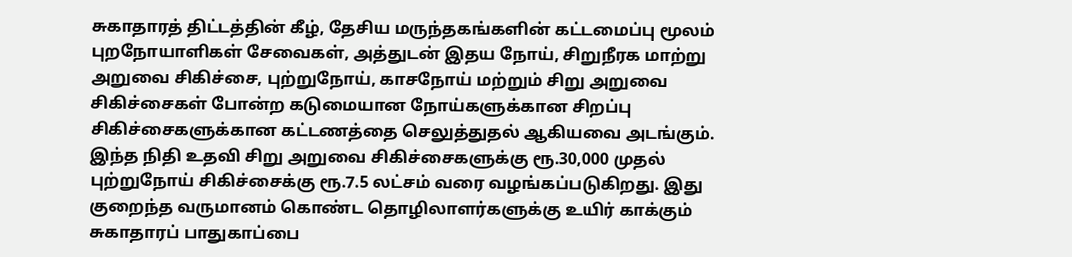சுகாதாரத் திட்டத்தின் கீழ், தேசிய மருந்தகங்களின் கட்டமைப்பு மூலம் புறநோயாளிகள் சேவைகள், அத்துடன் இதய நோய், சிறுநீரக மாற்று அறுவை சிகிச்சை, புற்றுநோய், காசநோய் மற்றும் சிறு அறுவை சிகிச்சைகள் போன்ற கடுமையான நோய்களுக்கான சிறப்பு சிகிச்சைகளுக்கான கட்டணத்தை செலுத்துதல் ஆகியவை அடங்கும். இந்த நிதி உதவி சிறு அறுவை சிகிச்சைகளுக்கு ரூ.30,000 முதல் புற்றுநோய் சிகிச்சைக்கு ரூ.7.5 லட்சம் வரை வழங்கப்படுகிறது. இது குறைந்த வருமானம் கொண்ட தொழிலாளர்களுக்கு உயிர் காக்கும் சுகாதாரப் பாதுகாப்பை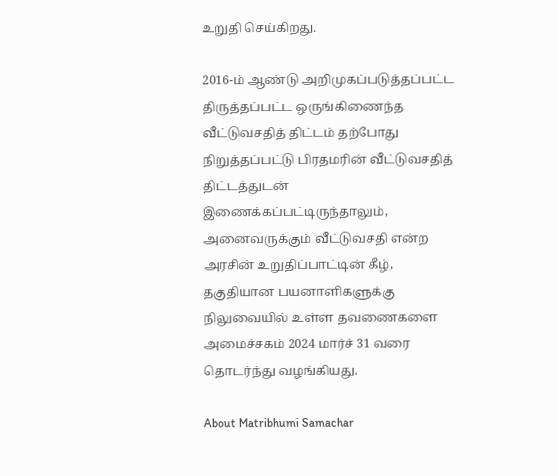உறுதி செய்கிறது.

2016-ம் ஆண்டு அறிமுகப்படுத்தப்பட்ட திருத்தப்பட்ட ஒருங்கிணைந்த வீட்டுவசதித் திட்டம் தற்போது நிறுத்தப்பட்டு பிரதமரின் வீட்டுவசதித் திட்டத்துடன் இணைக்கப்பட்டிருந்தாலும், அனைவருக்கும் வீட்டுவசதி என்ற அரசின் உறுதிப்பாட்டின் கீழ், தகுதியான பயனாளிகளுக்கு நிலுவையில் உள்ள தவணைகளை அமைச்சகம் 2024 மார்ச் 31 வரை தொடர்ந்து வழங்கியது.

About Matribhumi Samachar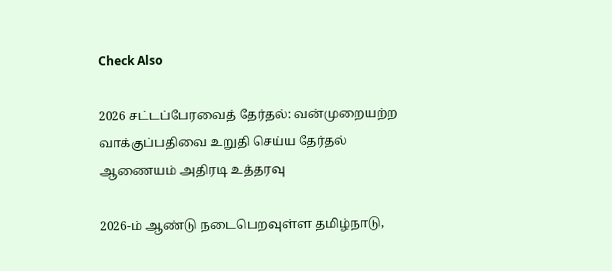Check Also

2026 சட்டப்பேரவைத் தேர்தல்: வன்முறையற்ற வாக்குப்பதிவை உறுதி செய்ய தேர்தல் ஆணையம் அதிரடி உத்தரவு

2026-ம் ஆண்டு நடைபெறவுள்ள தமிழ்நாடு,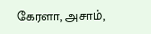கேரளா, அசாம்,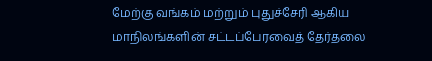மேற்கு வங்கம் மற்றும் புதுச்சேரி ஆகிய மாநிலங்களின் சட்டப்பேரவைத் தேர்தலை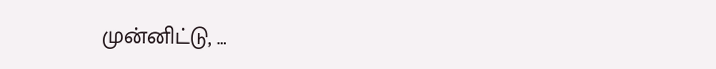முன்னிட்டு, …